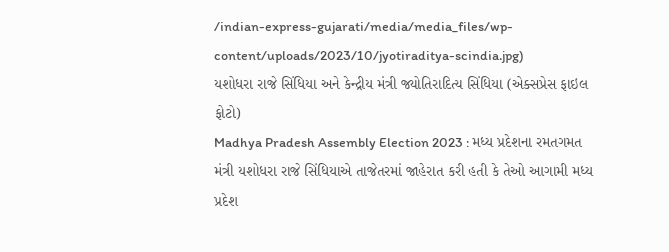/indian-express-gujarati/media/media_files/wp-content/uploads/2023/10/jyotiraditya-scindia.jpg)
યશોધરા રાજે સિંધિયા અને કેન્દ્રીય મંત્રી જ્યોતિરાદિત્ય સિંધિયા (એક્સપ્રેસ ફાઇલ ફોટો)
Madhya Pradesh Assembly Election 2023 : મધ્ય પ્રદેશના રમતગમત મંત્રી યશોધરા રાજે સિંધિયાએ તાજેતરમાં જાહેરાત કરી હતી કે તેઓ આગામી મધ્ય પ્રદેશ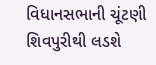વિધાનસભાની ચૂંટણી શિવપુરીથી લડશે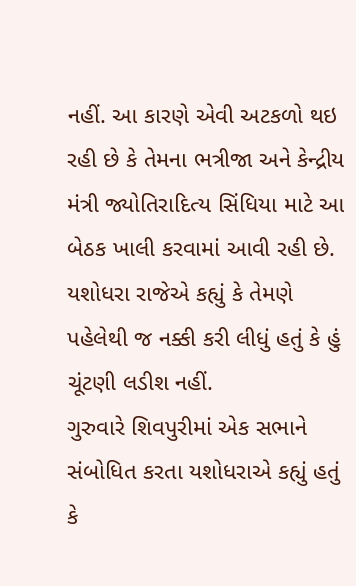નહીં. આ કારણે એવી અટકળો થઇ રહી છે કે તેમના ભત્રીજા અને કેન્દ્રીય મંત્રી જ્યોતિરાદિત્ય સિંધિયા માટે આ બેઠક ખાલી કરવામાં આવી રહી છે. યશોધરા રાજેએ કહ્યું કે તેમણે પહેલેથી જ નક્કી કરી લીધું હતું કે હું ચૂંટણી લડીશ નહીં.
ગુરુવારે શિવપુરીમાં એક સભાને સંબોધિત કરતા યશોધરાએ કહ્યું હતું કે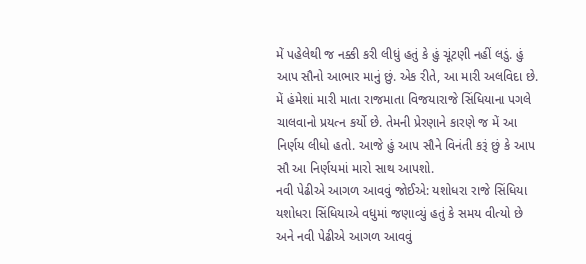મેં પહેલેથી જ નક્કી કરી લીધું હતું કે હું ચૂંટણી નહીં લડું. હું આપ સૌનો આભાર માનું છું. એક રીતે, આ મારી અલવિદા છે. મેં હંમેશાં મારી માતા રાજમાતા વિજયારાજે સિંધિયાના પગલે ચાલવાનો પ્રયત્ન કર્યો છે. તેમની પ્રેરણાને કારણે જ મેં આ નિર્ણય લીધો હતો. આજે હું આપ સૌને વિનંતી કરૂં છું કે આપ સૌ આ નિર્ણયમાં મારો સાથ આપશો.
નવી પેઢીએ આગળ આવવું જોઈએ: યશોધરા રાજે સિંધિયા
યશોધરા સિંધિયાએ વધુમાં જણાવ્યું હતું કે સમય વીત્યો છે અને નવી પેઢીએ આગળ આવવું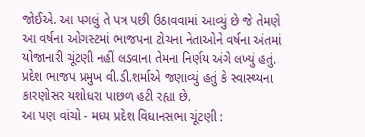જોઈએ. આ પગલું તે પત્ર પછી ઉઠાવવામાં આવ્યું છે જે તેમણે આ વર્ષના ઓગસ્ટમાં ભાજપના ટોચના નેતાઓને વર્ષના અંતમાં યોજાનારી ચૂંટણી નહીં લડવાના તેમના નિર્ણય અંગે લખ્યું હતું. પ્રદેશ ભાજપ પ્રમુખ વી.ડી.શર્માએ જણાવ્યું હતું કે સ્વાસ્થ્યના કારણોસર યશોધરા પાછળ હટી રહ્યા છે.
આ પણ વાંચો - મધ્ય પ્રદેશ વિધાનસભા ચૂંટણી :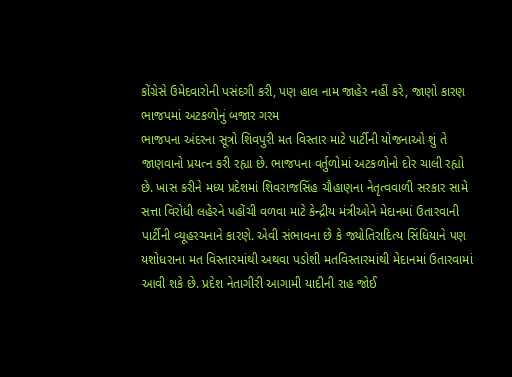કોંગ્રેસે ઉમેદવારોની પસંદગી કરી, પણ હાલ નામ જાહેર નહીં કરે, જાણો કારણ
ભાજપમાં અટકળોનું બજાર ગરમ
ભાજપના અંદરના સૂત્રો શિવપુરી મત વિસ્તાર માટે પાર્ટીની યોજનાઓ શું તે જાણવાનો પ્રયત્ન કરી રહ્યા છે. ભાજપના વર્તુળોમાં અટકળોનો દોર ચાલી રહ્યો છે. ખાસ કરીને મધ્ય પ્રદેશમાં શિવરાજસિંહ ચૌહાણના નેતૃત્વવાળી સરકાર સામે સત્તા વિરોધી લહેરને પહોંચી વળવા માટે કેન્દ્રીય મંત્રીઓને મેદાનમાં ઉતારવાની પાર્ટીની વ્યૂહરચનાને કારણે. એવી સંભાવના છે કે જ્યોતિરાદિત્ય સિંધિયાને પણ યશોધરાના મત વિસ્તારમાંથી અથવા પડોશી મતવિસ્તારમાંથી મેદાનમાં ઉતારવામાં આવી શકે છે. પ્રદેશ નેતાગીરી આગામી યાદીની રાહ જોઈ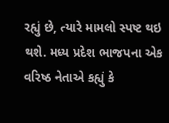રહ્યું છે, ત્યારે મામલો સ્પષ્ટ થઇ થશે. મધ્ય પ્રદેશ ભાજપના એક વરિષ્ઠ નેતાએ કહ્યું કે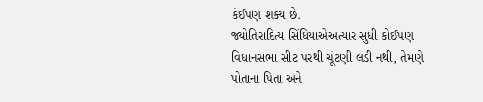કંઈપણ શક્ય છે.
જ્યોતિરાદિત્ય સિંધિયાએઅત્યાર સુધી કોઈપણ વિધાનસભા સીટ પરથી ચૂંટણી લડી નથી, તેમણે પોતાના પિતા અને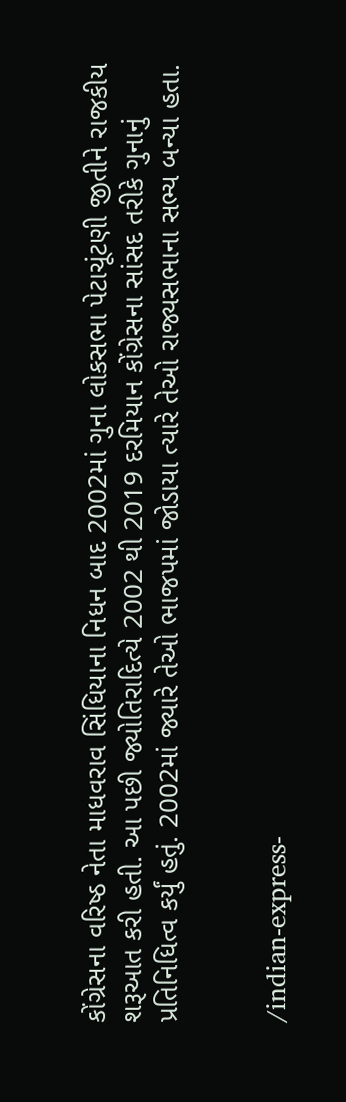કોંગ્રેસના વરિષ્ઠ નેતા માધવરાવ સિંધિયાના નિધન બાદ 2002માં ગુના લોકસભા પેટાચૂંટણી જીતીને રાજકીય શરૂઆત કરી હતી. આ પછી જ્યોતિરાદિત્યે 2002 થી 2019 દરમિયાન કોંગ્રેસના સાંસદ તરીકે ગુનાનું પ્રતિનિધિત્વ કર્યું હતું. 2002માં જ્યારે તેઓ ભાજપમાં જોડાયા ત્યારે તેઓ રાજ્યસભાના સભ્ય બન્યા હતા.


/indian-express-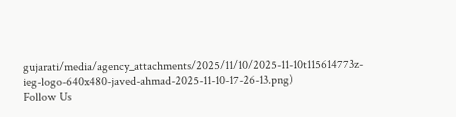gujarati/media/agency_attachments/2025/11/10/2025-11-10t115614773z-ieg-logo-640x480-javed-ahmad-2025-11-10-17-26-13.png)
Follow Us